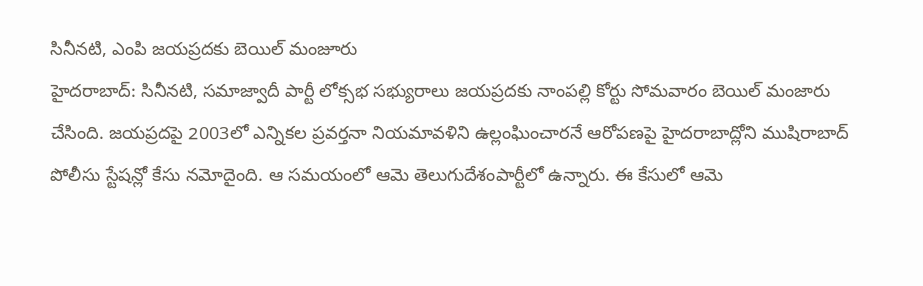సినీనటి, ఎంపి జయప్రదకు బెయిల్ మంజూరు
హైదరాబాద్: సినీనటి, సమాజ్వాదీ పార్టీ లోక్సభ సభ్యురాలు జయప్రదకు నాంపల్లి కోర్టు సోమవారం బెయిల్ మంజారు చేసింది. జయప్రదపై 2003లో ఎన్నికల ప్రవర్తనా నియమావళిని ఉల్లంఘించారనే ఆరోపణపై హైదరాబాద్లోని ముషిరాబాద్ పోలీసు స్టేషన్లో కేసు నమోదైంది. ఆ సమయంలో ఆమె తెలుగుదేశంపార్టీలో ఉన్నారు. ఈ కేసులో ఆమె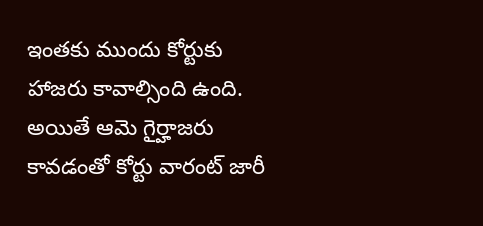ఇంతకు ముందు కోర్టుకు హాజరు కావాల్సింది ఉంది. అయితే ఆమె గైర్హాజరు కావడంతో కోర్టు వారంట్ జారీ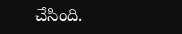చేసింది.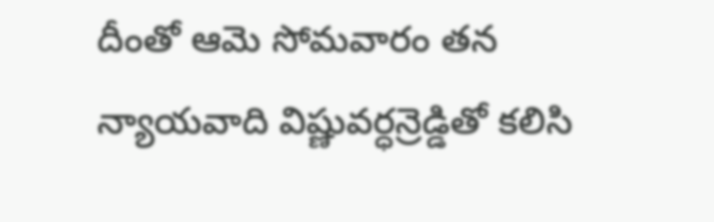దీంతో ఆమె సోమవారం తన న్యాయవాది విష్ణువర్ధన్రెడ్డితో కలిసి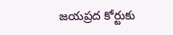జయప్రద కోర్టుకు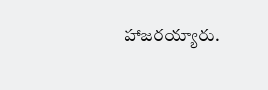హాజరయ్యారు.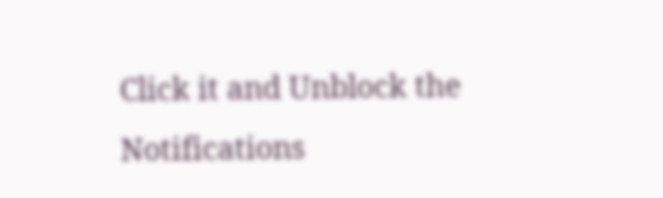Click it and Unblock the Notifications